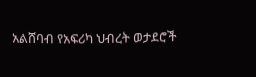አልሸባብ የአፍሪካ ህብረት ወታደሮች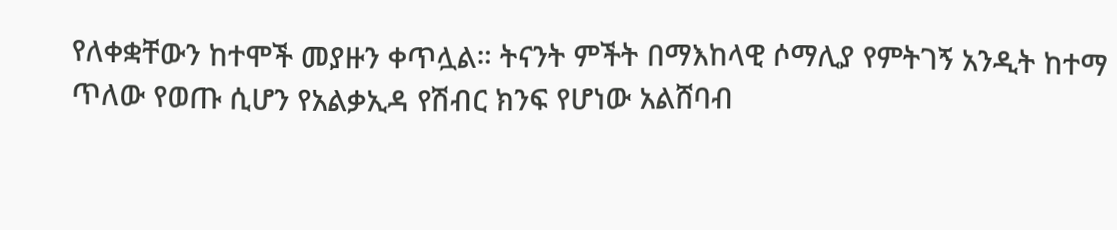የለቀቋቸውን ከተሞች መያዙን ቀጥሏል። ትናንት ምችት በማእከላዊ ሶማሊያ የምትገኝ አንዲት ከተማ ጥለው የወጡ ሲሆን የአልቃኢዳ የሽብር ክንፍ የሆነው አልሸባብ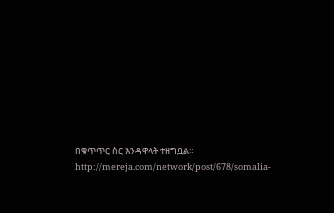በቁጥጥር ስር እንዳዋላት ተዘግቧል።
http://mereja.com/network/post/678/somalia-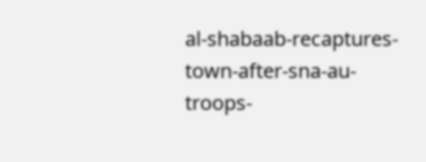al-shabaab-recaptures-town-after-sna-au-troops-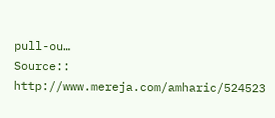pull-ou…
Source:: http://www.mereja.com/amharic/524523